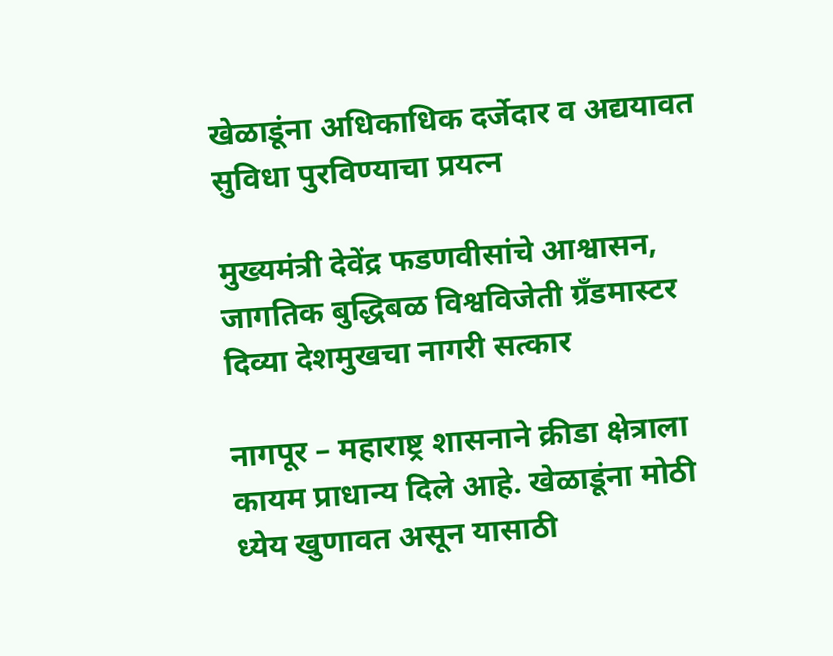खेळाडूंना अधिकाधिक दर्जेदार व अद्ययावत सुविधा पुरविण्याचा प्रयत्न

मुख्यमंत्री देवेंद्र फडणवीसांचे आश्वासन, जागतिक बुद्धिबळ विश्वविजेती ग्रँडमास्टर दिव्या देशमुखचा नागरी सत्कार

नागपूर – महाराष्ट्र शासनाने क्रीडा क्षेत्राला कायम प्राधान्य दिले आहे. खेळाडूंना मोठी ध्येय खुणावत असून यासाठी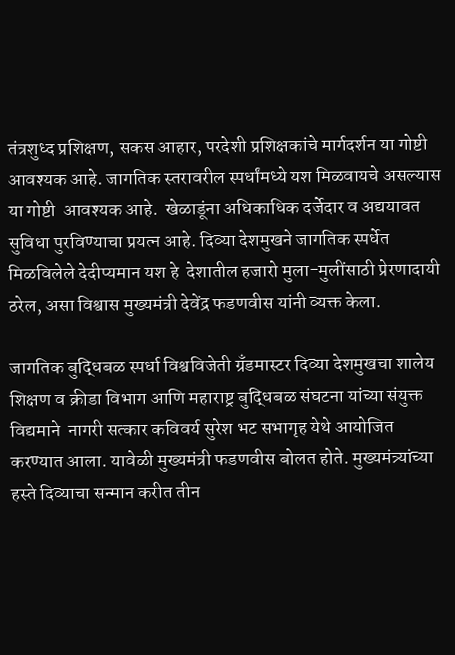तंत्रशुध्द प्रशिक्षण, सकस आहार, परदेशी प्रशिक्षकांचे मार्गदर्शन या गोष्टी आवश्यक आहे. जागतिक स्तरावरील स्पर्धांमध्ये यश मिळवायचे असल्यास या गोष्टी  आवश्यक आहे.  खेळाडूंना अधिकाधिक दर्जेदार व अद्ययावत सुविधा पुरविण्याचा प्रयत्न आहे. दिव्या देशमुखने जागतिक स्पर्धेत मिळविलेले देदीप्यमान यश हे  देशातील हजारो मुला-मुलींसाठी प्रेरणादायी ठरेल, असा विश्वास मुख्यमंत्री देवेंद्र फडणवीस यांनी व्यक्त केला.

जागतिक बुद्धिबळ स्पर्धा विश्वविजेती ग्रँडमास्टर दिव्या देशमुखचा शालेय शिक्षण व क्रीडा विभाग आणि महाराष्ट्र बुद्धिबळ संघटना यांच्या संयुक्त विद्यमाने  नागरी सत्कार कविवर्य सुरेश भट सभागृह येथे आयोजित करण्यात आला. यावेळी मुख्यमंत्री फडणवीस बोलत होते. मुख्यमंत्र्यांच्या हस्ते दिव्याचा सन्मान करीत तीन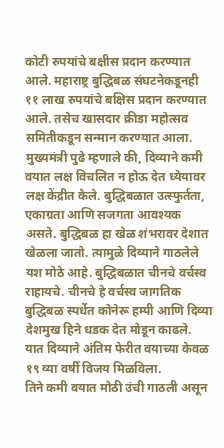कोटी रुपयांचे बक्षीस प्रदान करण्यात आले. महाराष्ट्र बुद्धिबळ संघटनेकडूनही ११ लाख रुपयांचे बक्षिस प्रदान करण्यात आले. तसेच खासदार क्रीडा महोत्सव समितीकडून सन्मान करण्यात आला. मुख्यमंत्री पुढे म्हणाले की, दिव्याने कमी वयात लक्ष विचलित न होऊ देत ध्येयावर लक्ष केंद्रीत केले. बुद्धिबळात उत्स्फुर्तता, एकाग्रता आणि सजगता आवश्यक असते. बुद्धिबळ हा खेळ शंभरावर देशात खेळला जातो. त्यामुळे दिव्याने गाठलेले यश मोठे आहे. बुद्धिबळात चीनचे वर्चस्व राहायचे. चीनचे हे वर्चस्व जागतिक बुद्धिबळ स्पर्धेत कोनेरू हम्पी आणि दिव्या देशमुख हिने धडक देत मोडून काढले. यात दिव्याने अंतिम फेरीत वयाच्या केवळ १९ व्या वर्षी विजय मिळविला.
तिने कमी वयात मोठी उंची गाठली असून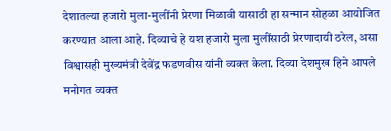देशातल्या हजारो मुला-मुलींनी प्रेरणा मिळावी यासाठी हा सन्मान सोहळा आयोजित करण्यात आला आहे. दिव्याचे हे यश हजारो मुला मुलींसाठी प्रेरणादायी ठरेल, असा विश्वासही मुख्यमंत्री देवेंद्र फडणवीस यांनी व्यक्त केला. दिव्या देशमुख हिने आपले मनोगत व्यक्त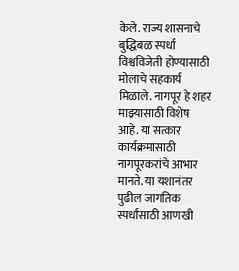केले. राज्य शासनाचे बुद्धिबळ स्पर्धा विश्वविजेती होण्यासाठी मोलाचे सहकार्य मिळाले. नागपूर हे शहर माझ्यासाठी विशेष आहे. या सत्कार कार्यक्रमासाठी नागपूरकरांचे आभार मानते. या यशानंतर पुढील जागतिक स्पर्धांसाठी आणखी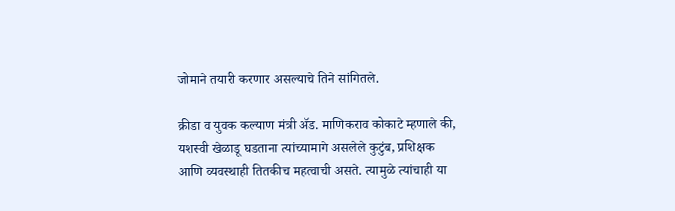जोमाने तयारी करणार असल्याचे तिने सांगितले.

क्रीडा व युवक कल्याण मंत्री ॲड. माणिकराव कोकाटे म्हणाले की, यशस्वी खेळाडू घडताना त्यांच्यामागे असलेले कुटुंब, प्रशिक्षक आणि व्यवस्थाही तितकीच महत्वाची असते. त्यामुळे त्यांचाही या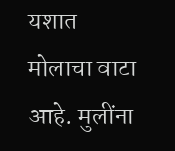यशात मोलाचा वाटा आहे. मुलींना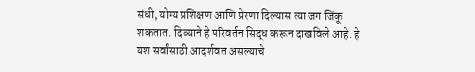संधी, योग्य प्रशिक्षण आणि प्रेरणा दिल्यास त्या जग जिंकू शकतात. दिव्याने हे परिवर्तन सिद्ध करून दाखविले आहे. हे यश सर्वांसाठी आदर्शवत असल्याचे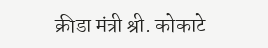क्रीडा मंत्री श्री. कोकाटे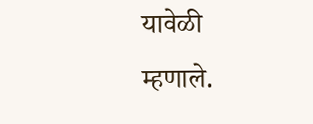यावेळी म्हणाले.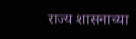राज्य शासनाच्या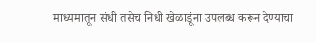माध्यमातून संधी तसेच निधी खेळाडूंना उपलब्ध करून देण्याचा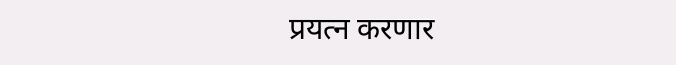प्रयत्न करणार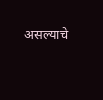असल्याचे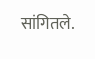सांगितले.